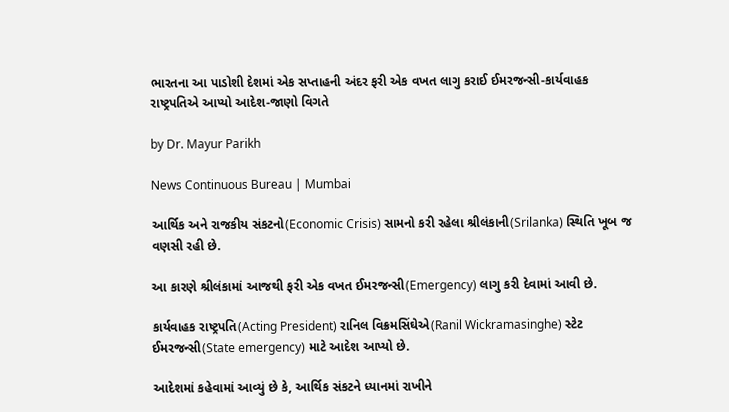ભારતના આ પાડોશી દેશમાં એક સપ્તાહની અંદર ફરી એક વખત લાગુ કરાઈ ઈમરજન્સી-કાર્યવાહક રાષ્ટ્રપતિએ આપ્યો આદેશ-જાણો વિગતે

by Dr. Mayur Parikh

News Continuous Bureau | Mumbai

આર્થિક અને રાજકીય સંકટનો(Economic Crisis) સામનો કરી રહેલા શ્રીલંકાની(Srilanka) સ્થિતિ ખૂબ જ વણસી રહી છે.

આ કારણે શ્રીલંકામાં આજથી ફરી એક વખત ઈમરજન્સી(Emergency) લાગુ કરી દેવામાં આવી છે.

કાર્યવાહક રાષ્ટ્રપતિ(Acting President) રાનિલ વિક્રમસિંઘેએ(Ranil Wickramasinghe) સ્ટેટ ઈમરજન્સી(State emergency) માટે આદેશ આપ્યો છે.

આદેશમાં કહેવામાં આવ્યું છે કે, આર્થિક સંકટને ધ્યાનમાં રાખીને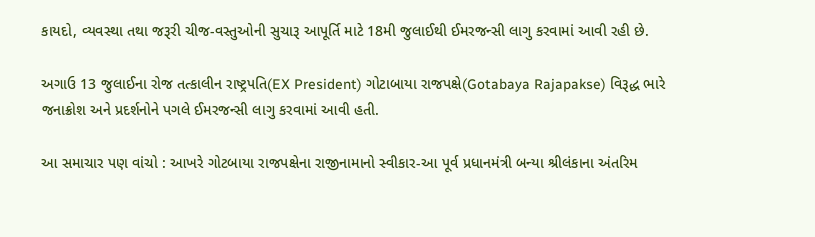કાયદો, વ્યવસ્થા તથા જરૂરી ચીજ-વસ્તુઓની સુચારૂ આપૂર્તિ માટે 18મી જુલાઈથી ઈમરજન્સી લાગુ કરવામાં આવી રહી છે.

અગાઉ 13 જુલાઈના રોજ તત્કાલીન રાષ્ટ્રપતિ(EX President) ગોટાબાયા રાજપક્ષે(Gotabaya Rajapakse) વિરૂદ્ધ ભારે જનાક્રોશ અને પ્રદર્શનોને પગલે ઈમરજન્સી લાગુ કરવામાં આવી હતી.

આ સમાચાર પણ વાંચો : આખરે ગોટબાયા રાજપક્ષેના રાજીનામાનો સ્વીકાર-આ પૂર્વ પ્રધાનમંત્રી બન્યા શ્રીલંકાના અંતરિમ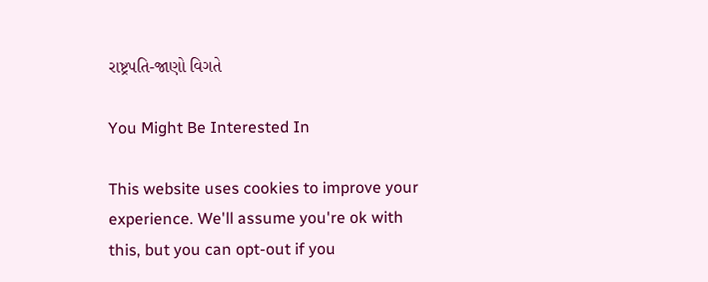રાષ્ટ્રપતિ-જાણો વિગતે

You Might Be Interested In

This website uses cookies to improve your experience. We'll assume you're ok with this, but you can opt-out if you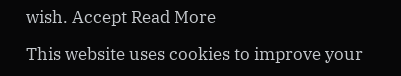wish. Accept Read More

This website uses cookies to improve your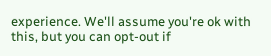experience. We'll assume you're ok with this, but you can opt-out if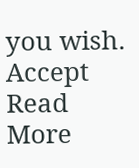you wish. Accept Read More